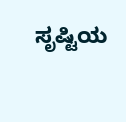ಸೃಷ್ಟಿಯ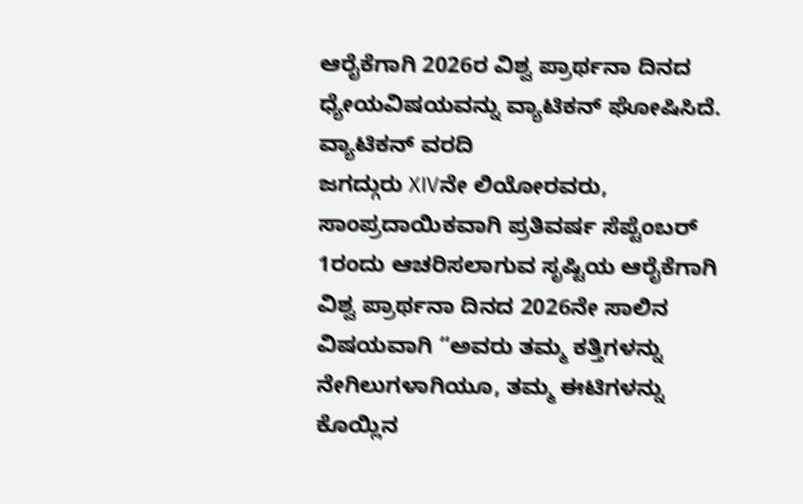ಆರೈಕೆಗಾಗಿ 2026ರ ವಿಶ್ವ ಪ್ರಾರ್ಥನಾ ದಿನದ ಧ್ಯೇಯವಿಷಯವನ್ನು ವ್ಯಾಟಿಕನ್ ಘೋಷಿಸಿದೆ.
ವ್ಯಾಟಿಕನ್ ವರದಿ
ಜಗದ್ಗುರು XIVನೇ ಲಿಯೋರವರು, ಸಾಂಪ್ರದಾಯಿಕವಾಗಿ ಪ್ರತಿವರ್ಷ ಸೆಪ್ಟೆಂಬರ್ 1ರಂದು ಆಚರಿಸಲಾಗುವ ಸೃಷ್ಟಿಯ ಆರೈಕೆಗಾಗಿ ವಿಶ್ವ ಪ್ರಾರ್ಥನಾ ದಿನದ 2026ನೇ ಸಾಲಿನ ವಿಷಯವಾಗಿ “ಅವರು ತಮ್ಮ ಕತ್ತಿಗಳನ್ನು ನೇಗಿಲುಗಳಾಗಿಯೂ, ತಮ್ಮ ಈಟಿಗಳನ್ನು ಕೊಯ್ಲಿನ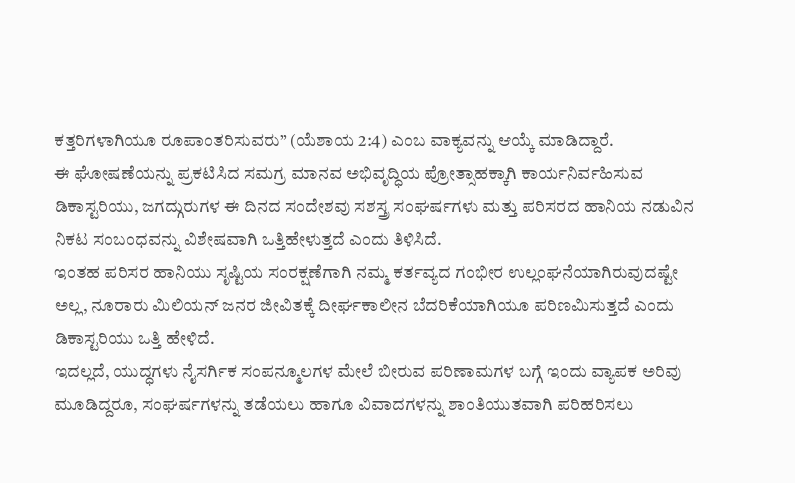ಕತ್ತರಿಗಳಾಗಿಯೂ ರೂಪಾಂತರಿಸುವರು” (ಯೆಶಾಯ 2:4) ಎಂಬ ವಾಕ್ಯವನ್ನು ಆಯ್ಕೆ ಮಾಡಿದ್ದಾರೆ.
ಈ ಘೋಷಣೆಯನ್ನು ಪ್ರಕಟಿಸಿದ ಸಮಗ್ರ ಮಾನವ ಅಭಿವೃದ್ಧಿಯ ಪ್ರೋತ್ಸಾಹಕ್ಕಾಗಿ ಕಾರ್ಯನಿರ್ವಹಿಸುವ ಡಿಕಾಸ್ಟರಿಯು, ಜಗದ್ಗುರುಗಳ ಈ ದಿನದ ಸಂದೇಶವು ಸಶಸ್ತ್ರ ಸಂಘರ್ಷಗಳು ಮತ್ತು ಪರಿಸರದ ಹಾನಿಯ ನಡುವಿನ ನಿಕಟ ಸಂಬಂಧವನ್ನು ವಿಶೇಷವಾಗಿ ಒತ್ತಿಹೇಳುತ್ತದೆ ಎಂದು ತಿಳಿಸಿದೆ.
ಇಂತಹ ಪರಿಸರ ಹಾನಿಯು ಸೃಷ್ಟಿಯ ಸಂರಕ್ಷಣೆಗಾಗಿ ನಮ್ಮ ಕರ್ತವ್ಯದ ಗಂಭೀರ ಉಲ್ಲಂಘನೆಯಾಗಿರುವುದಷ್ಟೇ ಅಲ್ಲ, ನೂರಾರು ಮಿಲಿಯನ್ ಜನರ ಜೀವಿತಕ್ಕೆ ದೀರ್ಘಕಾಲೀನ ಬೆದರಿಕೆಯಾಗಿಯೂ ಪರಿಣಮಿಸುತ್ತದೆ ಎಂದು ಡಿಕಾಸ್ಟರಿಯು ಒತ್ತಿ ಹೇಳಿದೆ.
ಇದಲ್ಲದೆ, ಯುದ್ಧಗಳು ನೈಸರ್ಗಿಕ ಸಂಪನ್ಮೂಲಗಳ ಮೇಲೆ ಬೀರುವ ಪರಿಣಾಮಗಳ ಬಗ್ಗೆ ಇಂದು ವ್ಯಾಪಕ ಅರಿವು ಮೂಡಿದ್ದರೂ, ಸಂಘರ್ಷಗಳನ್ನು ತಡೆಯಲು ಹಾಗೂ ವಿವಾದಗಳನ್ನು ಶಾಂತಿಯುತವಾಗಿ ಪರಿಹರಿಸಲು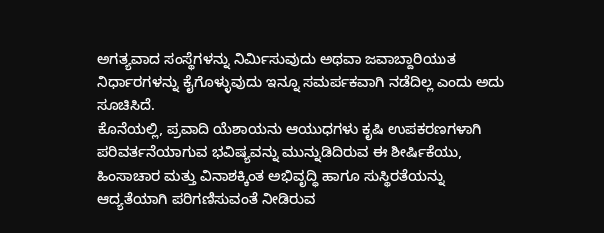ಅಗತ್ಯವಾದ ಸಂಸ್ಥೆಗಳನ್ನು ನಿರ್ಮಿಸುವುದು ಅಥವಾ ಜವಾಬ್ದಾರಿಯುತ ನಿರ್ಧಾರಗಳನ್ನು ಕೈಗೊಳ್ಳುವುದು ಇನ್ನೂ ಸಮರ್ಪಕವಾಗಿ ನಡೆದಿಲ್ಲ ಎಂದು ಅದು ಸೂಚಿಸಿದೆ.
ಕೊನೆಯಲ್ಲಿ, ಪ್ರವಾದಿ ಯೆಶಾಯನು ಆಯುಧಗಳು ಕೃಷಿ ಉಪಕರಣಗಳಾಗಿ ಪರಿವರ್ತನೆಯಾಗುವ ಭವಿಷ್ಯವನ್ನು ಮುನ್ನುಡಿದಿರುವ ಈ ಶೀರ್ಷಿಕೆಯು, ಹಿಂಸಾಚಾರ ಮತ್ತು ವಿನಾಶಕ್ಕಿಂತ ಅಭಿವೃದ್ಧಿ ಹಾಗೂ ಸುಸ್ಥಿರತೆಯನ್ನು ಆದ್ಯತೆಯಾಗಿ ಪರಿಗಣಿಸುವಂತೆ ನೀಡಿರುವ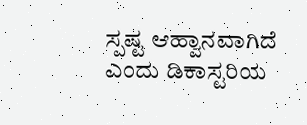ಸ್ಪಷ್ಟ ಆಹ್ವಾನವಾಗಿದೆ ಎಂದು ಡಿಕಾಸ್ಟರಿಯ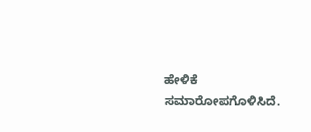ಹೇಳಿಕೆ ಸಮಾರೋಪಗೊಳಿಸಿದೆ.